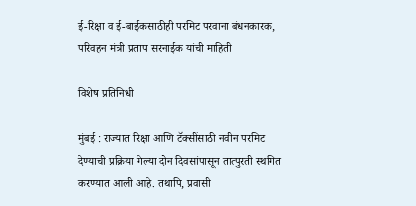ई-रिक्षा व ई-बाईकसाठीही परमिट परवाना बंधनकारक, परिवहन मंत्री प्रताप सरनाईक यांची माहिती

विशेष प्रतिनिधी

मुंबई : राज्यात रिक्षा आणि टॅक्सींसाठी नवीन परमिट देण्याची प्रक्रिया गेल्या दोन दिवसांपासून तात्पुरती स्थगित करण्यात आली आहे. तथापि, प्रवासी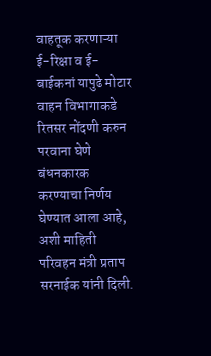वाहतूक करणाऱ्या ई-रिक्षा व ई-बाईकनां यापुढे मोटार वाहन विभागाकडे रितसर नोंदणी करुन परवाना घेणे बंधनकारक करण्याचा निर्णय घेण्यात आला आहे, अशी माहिती परिवहन मंत्री प्रताप सरनाईक यांनी दिली.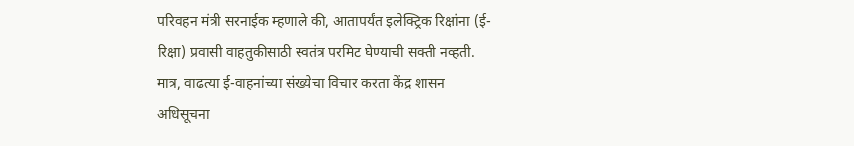परिवहन मंत्री सरनाईक म्हणाले की, आतापर्यंत इलेक्ट्रिक रिक्षांना (ई-रिक्षा) प्रवासी वाहतुकीसाठी स्वतंत्र परमिट घेण्याची सक्ती नव्हती. मात्र, वाढत्या ई-वाहनांच्या संख्येचा विचार करता केंद्र शासन अधिसूचना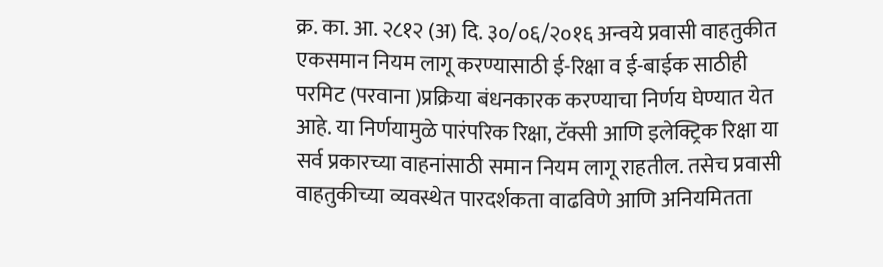क्र. का. आ. २८१२ (अ) दि. ३०/०६/२०१६ अन्वये प्रवासी वाहतुकीत एकसमान नियम लागू करण्यासाठी ई-रिक्षा व ई-बाईक साठीही परमिट (परवाना )प्रक्रिया बंधनकारक करण्याचा निर्णय घेण्यात येत आहे. या निर्णयामुळे पारंपरिक रिक्षा, टॅक्सी आणि इलेक्ट्रिक रिक्षा या सर्व प्रकारच्या वाहनांसाठी समान नियम लागू राहतील. तसेच प्रवासी वाहतुकीच्या व्यवस्थेत पारदर्शकता वाढविणे आणि अनियमितता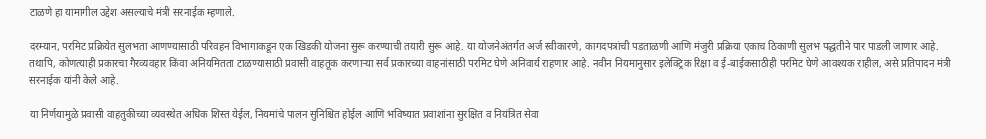टाळणे हा यामागील उद्देश असल्याचे मंत्री सरनाईक म्हणाले.

दरम्यान, परमिट प्रक्रियेत सुलभता आणण्यासाठी परिवहन विभागाकडून एक खिडकी योजना सुरू करण्याची तयारी सुरू आहे. या योजनेअंतर्गत अर्ज स्वीकारणे, कागदपत्रांची पडताळणी आणि मंजुरी प्रक्रिया एकाच ठिकाणी सुलभ पद्धतीने पार पाडली जाणार आहे. तथापि, कोणत्याही प्रकारचा गैरव्यवहार किंवा अनियमितता टाळण्यासाठी प्रवासी वाहतूक करणाऱ्या सर्व प्रकारच्या वाहनांसाठी परमिट घेणे अनिवार्य राहणार आहे. नवीन नियमानुसार इलेक्ट्रिक रिक्षा व ई-बाईकसाठीही परमिट घेणे आवश्यक राहील, असे प्रतिपादन मंत्री सरनाईक यांनी केले आहे.

या निर्णयामुळे प्रवासी वाहतुकीच्या व्यवस्थेत अधिक शिस्त येईल, नियमांचे पालन सुनिश्चित होईल आणि भविष्यात प्रवाशांना सुरक्षित व नियंत्रित सेवा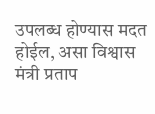उपलब्ध होण्यास मदत होईल, असा विश्वास मंत्री प्रताप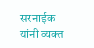सरनाईक यांनी व्यक्त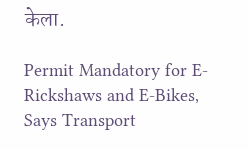केला.

Permit Mandatory for E-Rickshaws and E-Bikes, Says Transport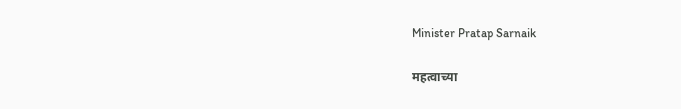Minister Pratap Sarnaik

महत्वाच्या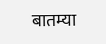बातम्या